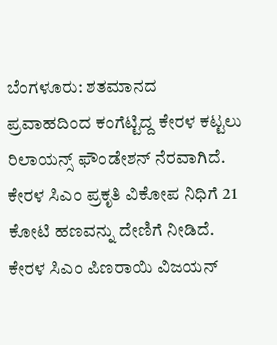ಬೆಂಗಳೂರು: ಶತಮಾನದ ಪ್ರವಾಹದಿಂದ ಕಂಗೆಟ್ಟಿದ್ದ ಕೇರಳ ಕಟ್ಟಲು ರಿಲಾಯನ್ಸ್ ಫೌಂಡೇಶನ್ ನೆರವಾಗಿದೆ. ಕೇರಳ ಸಿಎಂ ಪ್ರಕೃತಿ ವಿಕೋಪ ನಿಧಿಗೆ 21 ಕೋಟಿ ಹಣವನ್ನು ದೇಣಿಗೆ ನೀಡಿದೆ. ಕೇರಳ ಸಿಎಂ ಪಿಣರಾಯಿ ವಿಜಯನ್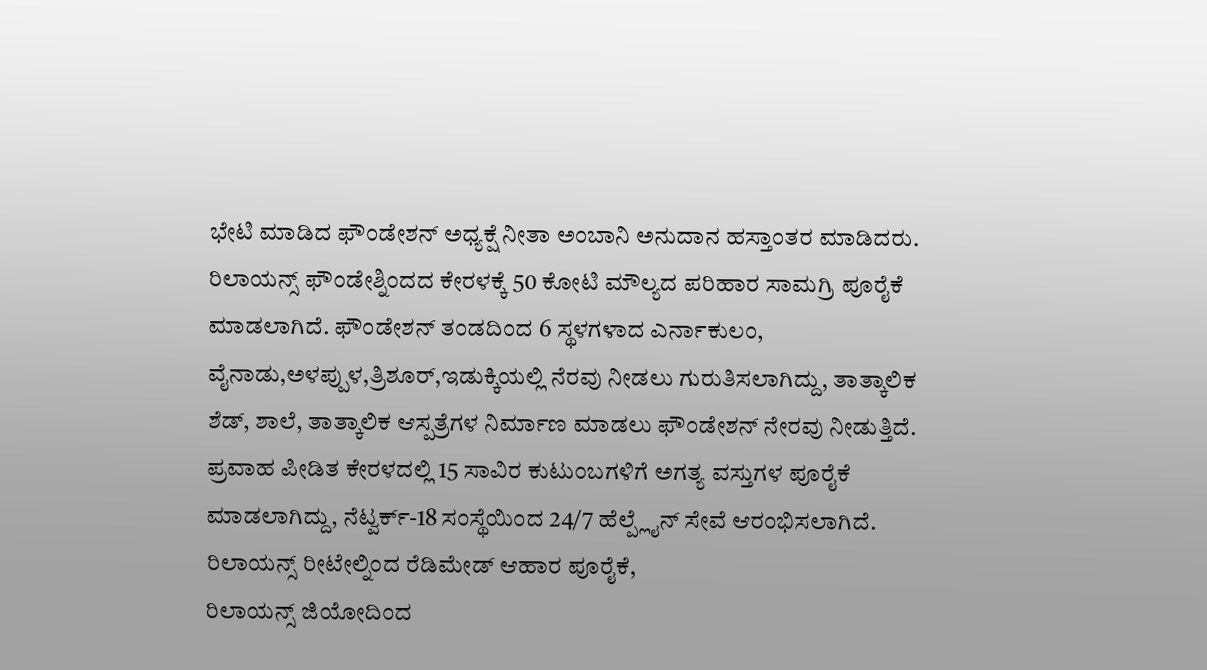ಭೇಟಿ ಮಾಡಿದ ಫೌಂಡೇಶನ್ ಅಧ್ಯಕ್ಷೆ ನೀತಾ ಅಂಬಾನಿ ಅನುದಾನ ಹಸ್ತಾಂತರ ಮಾಡಿದರು.
ರಿಲಾಯನ್ಸ್ ಫೌಂಡೇಶ್ನಿಂದದ ಕೇರಳಕ್ಕೆ 50 ಕೋಟಿ ಮೌಲ್ಯದ ಪರಿಹಾರ ಸಾಮಗ್ರಿ ಪೂರೈಕೆ ಮಾಡಲಾಗಿದೆ. ಫೌಂಡೇಶನ್ ತಂಡದಿಂದ 6 ಸ್ಥಳಗಳಾದ ಎರ್ನಾಕುಲಂ, ವೈನಾಡು,ಅಳಪ್ಪುಳ,ತ್ರಿಶೂರ್,ಇಡುಕ್ಕಿಯಲ್ಲಿ ನೆರವು ನೀಡಲು ಗುರುತಿಸಲಾಗಿದ್ದು, ತಾತ್ಕಾಲಿಕ ಶೆಡ್, ಶಾಲೆ, ತಾತ್ಕಾಲಿಕ ಆಸ್ಪತ್ರೆಗಳ ನಿರ್ಮಾಣ ಮಾಡಲು ಫೌಂಡೇಶನ್ ನೇರವು ನೀಡುತ್ತಿದೆ.
ಪ್ರವಾಹ ಪೀಡಿತ ಕೇರಳದಲ್ಲಿ 15 ಸಾವಿರ ಕುಟುಂಬಗಳಿಗೆ ಅಗತ್ಯ ವಸ್ತುಗಳ ಪೂರೈಕೆ ಮಾಡಲಾಗಿದ್ದು, ನೆಟ್ವರ್ಕ್-18 ಸಂಸ್ಥೆಯಿಂದ 24/7 ಹೆಲ್ಪ್ಲೈನ್ ಸೇವೆ ಆರಂಭಿಸಲಾಗಿದೆ. ರಿಲಾಯನ್ಸ್ ರೀಟೇಲ್ನಿಂದ ರೆಡಿಮೇಡ್ ಆಹಾರ ಪೂರೈಕೆ,
ರಿಲಾಯನ್ಸ್ ಜಿಯೋದಿಂದ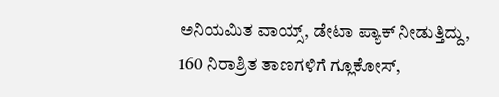ಅನಿಯಮಿತ ವಾಯ್ಸ್, ಡೇಟಾ ಪ್ಯಾಕ್ ನೀಡುತ್ತಿದ್ದು,
160 ನಿರಾಶ್ರಿತ ತಾಣಗಳಿಗೆ ಗ್ಲೂಕೋಸ್,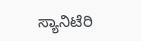ಸ್ಯಾನಿಟೆರಿ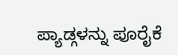ಪ್ಯಾಡ್ಗಳನ್ನು ಪೂರೈಕೆ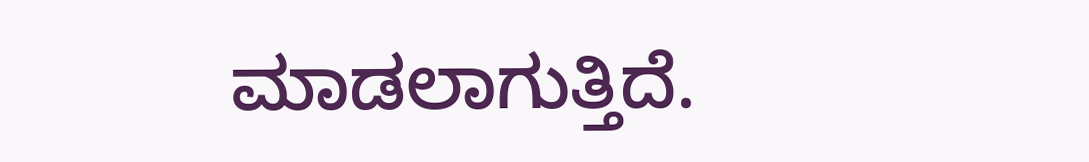ಮಾಡಲಾಗುತ್ತಿದೆ.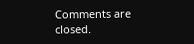Comments are closed.